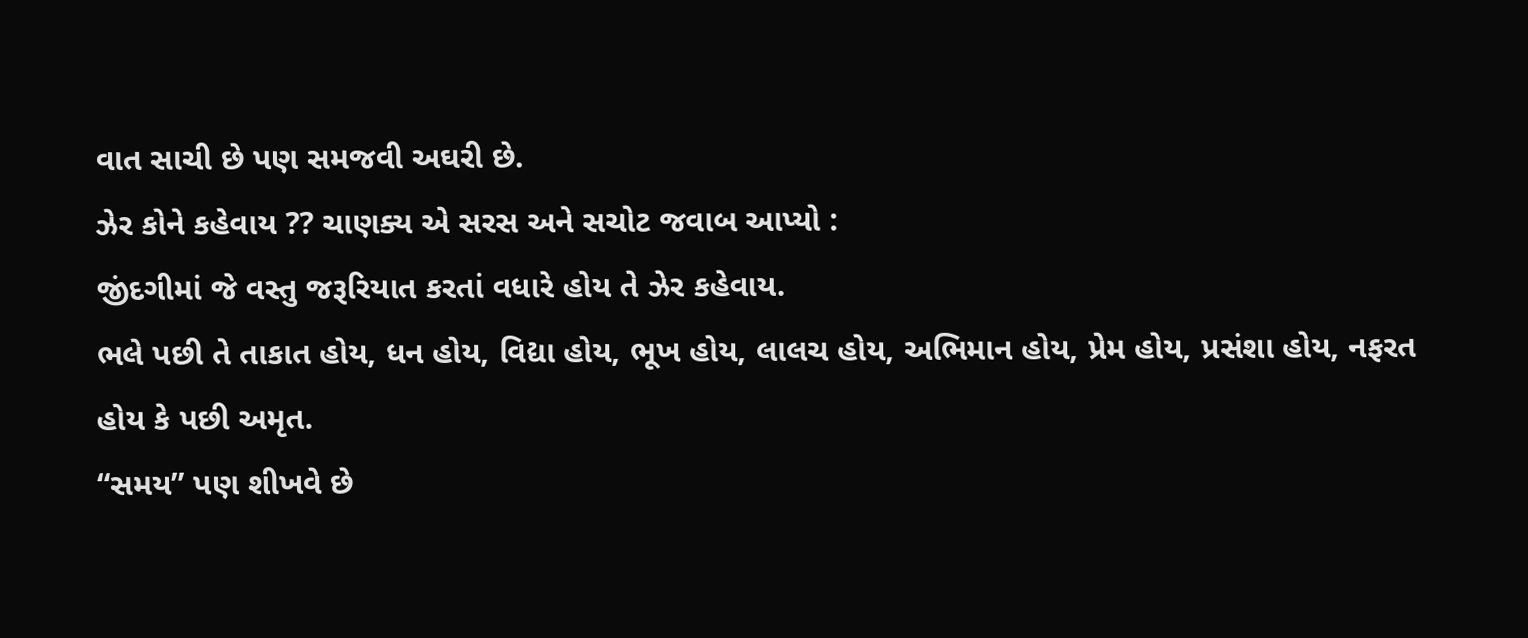વાત સાચી છે પણ સમજવી અઘરી છે.
ઝેર કોને કહેવાય ?? ચાણક્ય એ સરસ અને સચોટ જવાબ આપ્યો :
જીંદગીમાં જે વસ્તુ જરૂરિયાત કરતાં વધારે હોય તે ઝેર કહેવાય.
ભલે પછી તે તાકાત હોય, ધન હોય, વિદ્યા હોય, ભૂખ હોય, લાલચ હોય, અભિમાન હોય, પ્રેમ હોય, પ્રસંશા હોય, નફરત હોય કે પછી અમૃત.
“સમય” પણ શીખવે છે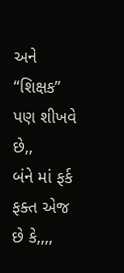અને
“શિક્ષક” પણ શીખવે છે,,
બંને માં ફર્ક ફક્ત એજ છે કે,,,,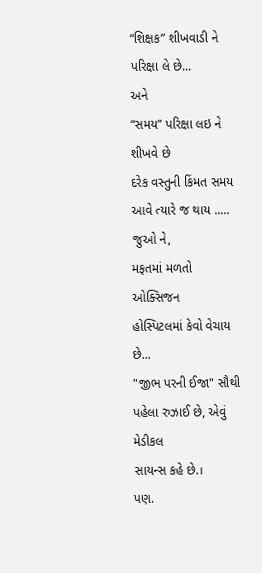“શિક્ષક” શીખવાડી ને પરિક્ષા લે છે...
અને
“સમય” પરિક્ષા લઇ ને શીખવે છે
દરેક વસ્તુની કિંમત સમય
આવે ત્યારે જ થાય .....
જુઓ ને,
મફતમાં મળતો ઓક્સિજન
હોસ્પિટલમાં કેવો વેચાય છે...
"જીભ પરની ઈજા" સૌથી
પહેલા રુઝાઈ છે, એવું મેડીકલ
સાયન્સ કહે છે.।
પણ.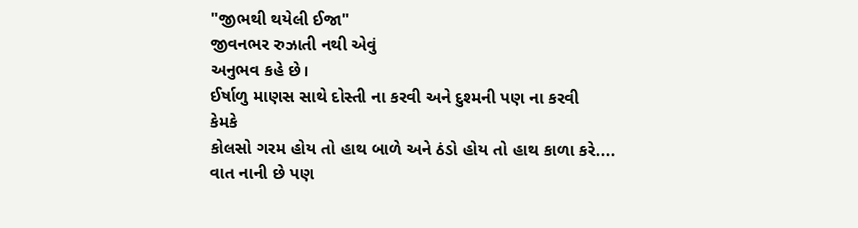"જીભથી થયેલી ઈજા"
જીવનભર રુઝાતી નથી એવું
અનુભવ કહે છે।
ઈર્ષાળુ માણસ સાથે દોસ્તી ના કરવી અને દુશ્મની પણ ના કરવી
કેમકે
કોલસો ગરમ હોય તો હાથ બાળે અને ઠંડો હોય તો હાથ કાળા કરે....
વાત નાની છે પણ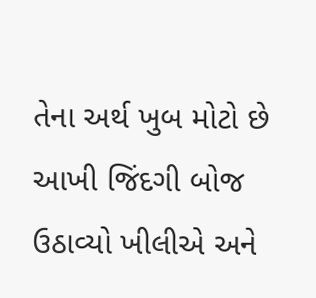તેના અર્થ ખુબ મોટો છે
આખી જિંદગી બોજ ઉઠાવ્યો ખીલીએ અને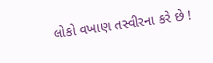લોકો વખાણ તસ્વીરના કરે છે !